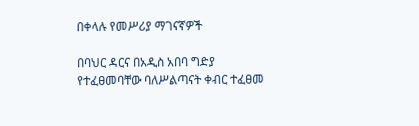በቀላሉ የመሥሪያ ማገናኛዎች

በባህር ዳርና በአዲስ አበባ ግድያ የተፈፀመባቸው ባለሥልጣናት ቀብር ተፈፀመ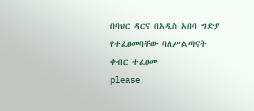በባህር ዳርና በአዲስ አበባ ግድያ የተፈፀመባቸው ባለሥልጣናት ቀብር ተፈፀመ
please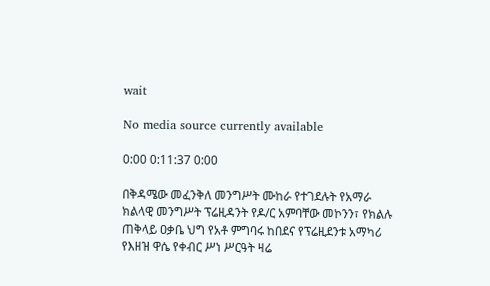wait

No media source currently available

0:00 0:11:37 0:00

በቅዳሜው መፈንቅለ መንግሥት ሙከራ የተገደሉት የአማራ ክልላዊ መንግሥት ፕሬዚዳንት የዶ/ር አምባቸው መኮንን፣ የክልሉ ጠቅላይ ዐቃቤ ህግ የአቶ ምግባሩ ከበደና የፕሬዚደንቱ አማካሪ የእዘዝ ዋሴ የቀብር ሥነ ሥርዓት ዛሬ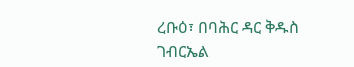ረቡዕ፣ በባሕር ዳር ቅዱስ ገብርኤል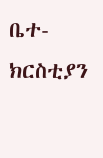ቤተ-ክርስቲያን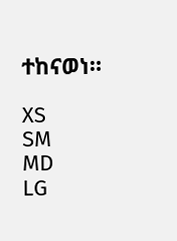ተከናወነ።

XS
SM
MD
LG